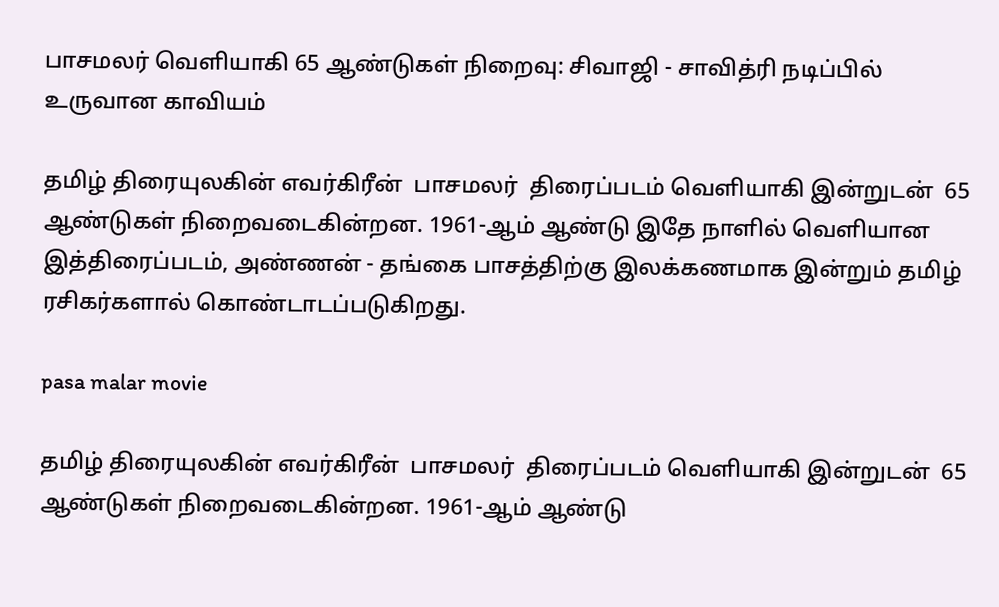பாசமலர் வெளியாகி 65 ஆண்டுகள் நிறைவு: சிவாஜி - சாவித்ரி நடிப்பில் உருவான காவியம்

தமிழ் திரையுலகின் எவர்கிரீன்  பாசமலர்  திரைப்படம் வெளியாகி இன்றுடன்  65 ஆண்டுகள் நிறைவடைகின்றன. 1961-ஆம் ஆண்டு இதே நாளில் வெளியான இத்திரைப்படம், அண்ணன் - தங்கை பாசத்திற்கு இலக்கணமாக இன்றும் தமிழ் ரசிகர்களால் கொண்டாடப்படுகிறது.

pasa malar movie

தமிழ் திரையுலகின் எவர்கிரீன்  பாசமலர்  திரைப்படம் வெளியாகி இன்றுடன்  65 ஆண்டுகள் நிறைவடைகின்றன. 1961-ஆம் ஆண்டு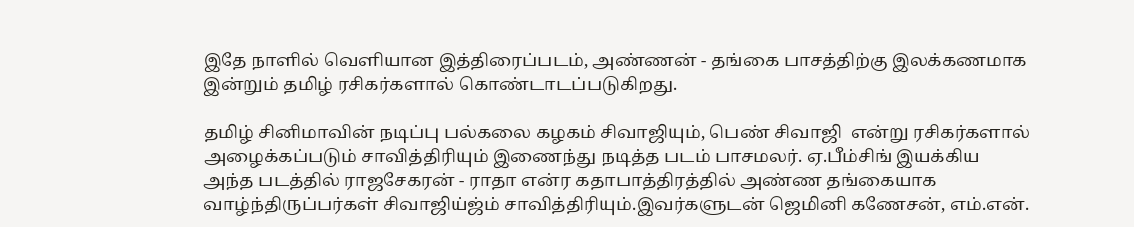இதே நாளில் வெளியான இத்திரைப்படம், அண்ணன் - தங்கை பாசத்திற்கு இலக்கணமாக இன்றும் தமிழ் ரசிகர்களால் கொண்டாடப்படுகிறது.

தமிழ் சினிமாவின் நடிப்பு பல்கலை கழகம் சிவாஜியும், பெண் சிவாஜி  என்று ரசிகர்களால் அழைக்கப்படும் சாவித்திரியும் இணைந்து நடித்த படம் பாசமலர். ஏ.பீம்சிங் இயக்கிய அந்த படத்தில் ராஜசேகரன் - ராதா என்ர கதாபாத்திரத்தில் அண்ண தங்கையாக வாழ்ந்திருப்பர்கள் சிவாஜிய்ஜ்ம் சாவித்திரியும்.இவர்களுடன் ஜெமினி கணேசன், எம்.என்.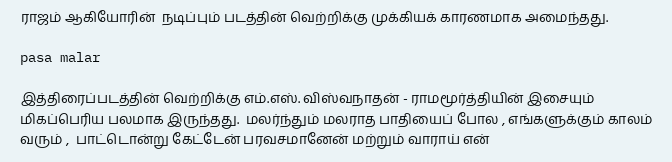ராஜம் ஆகியோரின்  நடிப்பும் படத்தின் வெற்றிக்கு முக்கியக் காரணமாக அமைந்தது.

pasa malar

இத்திரைப்படத்தின் வெற்றிக்கு எம்.எஸ். விஸ்வநாதன் - ராமமூர்த்தியின் இசையும் மிகப்பெரிய பலமாக இருந்தது.  மலர்ந்தும் மலராத பாதியைப் போல , எங்களுக்கும் காலம் வரும் ,  பாட்டொன்று கேட்டேன் பரவசமானேன் மற்றும் வாராய் என்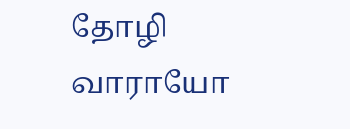தோழி வாராயோ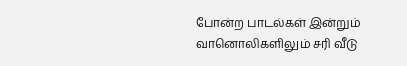போன்ற பாடல்கள் இன்றும் வானொலிகளிலும் சரி வீடு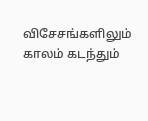விசேசங்களிலும் காலம் கடந்தும்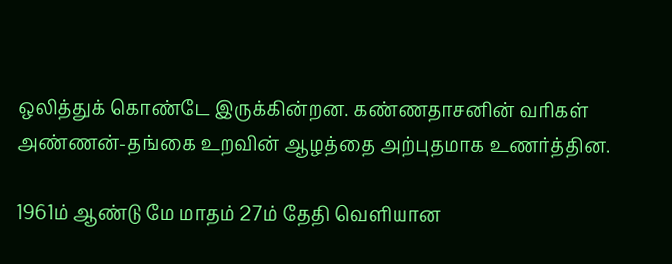ஒலித்துக் கொண்டே இருக்கின்றன. கண்ணதாசனின் வரிகள் அண்ணன்-தங்கை உறவின் ஆழத்தை அற்புதமாக உணர்த்தின.

1961ம் ஆண்டு மே மாதம் 27ம் தேதி வெளியான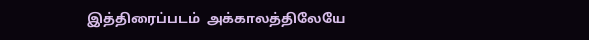இத்திரைப்படம்  அக்காலத்திலேயே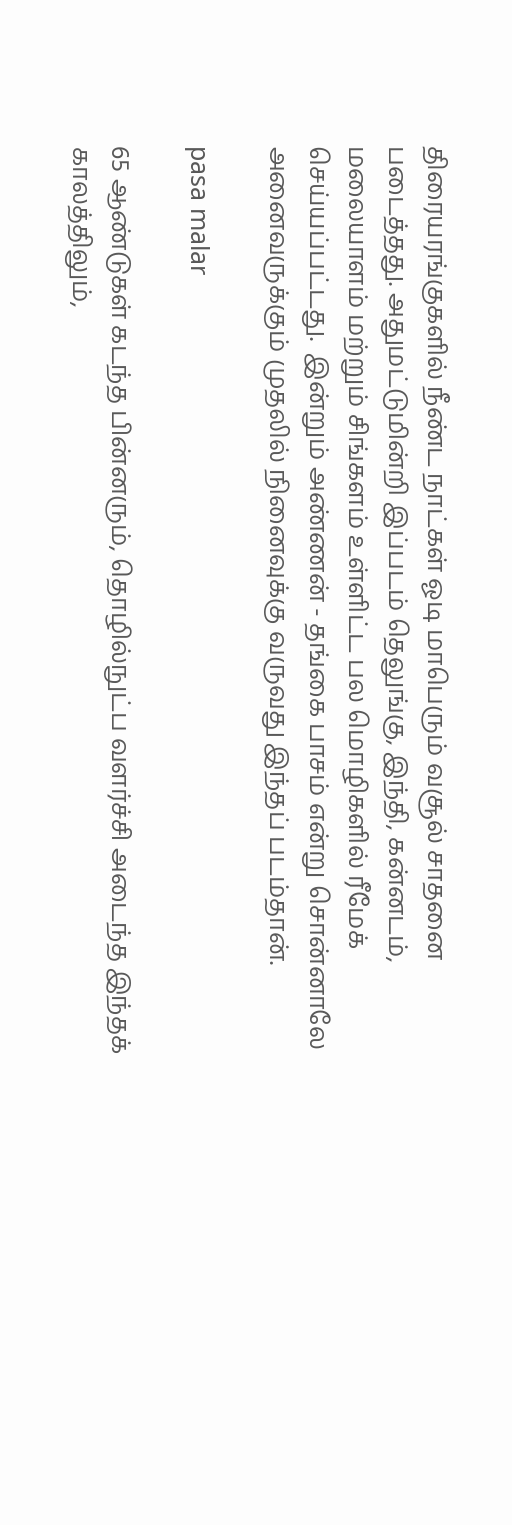திரையரங்குகளில் நீண்ட நாட்கள் ஓடி மாபெரும் வசூல் சாதனை படைத்தது. அதுமட்டுமின்றி இப்படம் தெலுங்கு, இந்தி, கன்னடம், மலையாளம் மற்றும் சிங்களம் உள்ளிட்ட பல மொழிகளில் ரீமேக் செய்யப்பட்டது.  இன்றும் அண்ணன் - தங்கை பாசம் என்று சொன்னாலே அனைவருக்கும் முதலில் நினைவுக்கு வருவது இந்தப் படம்தான்.

pasa malar

65 ஆண்டுகள் கடந்த பின்னரும், தொழில்நுட்ப வளர்ச்சி அடைந்த இந்தக் காலத்திலும்,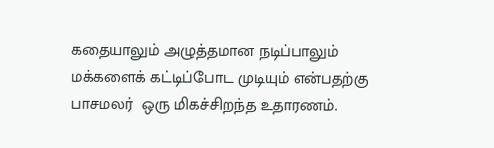கதையாலும் அழுத்தமான நடிப்பாலும் மக்களைக் கட்டிப்போட முடியும் என்பதற்கு  பாசமலர்  ஒரு மிகச்சிறந்த உதாரணம்.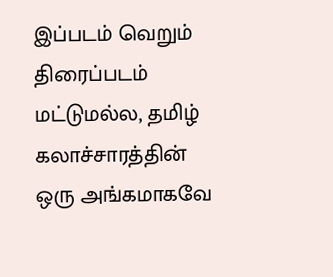இப்படம் வெறும் திரைப்படம் மட்டுமல்ல, தமிழ் கலாச்சாரத்தின் ஒரு அங்கமாகவே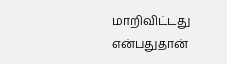மாறிவிட்டது என்பதுதான்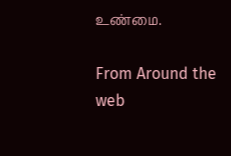உண்மை.

From Around the web